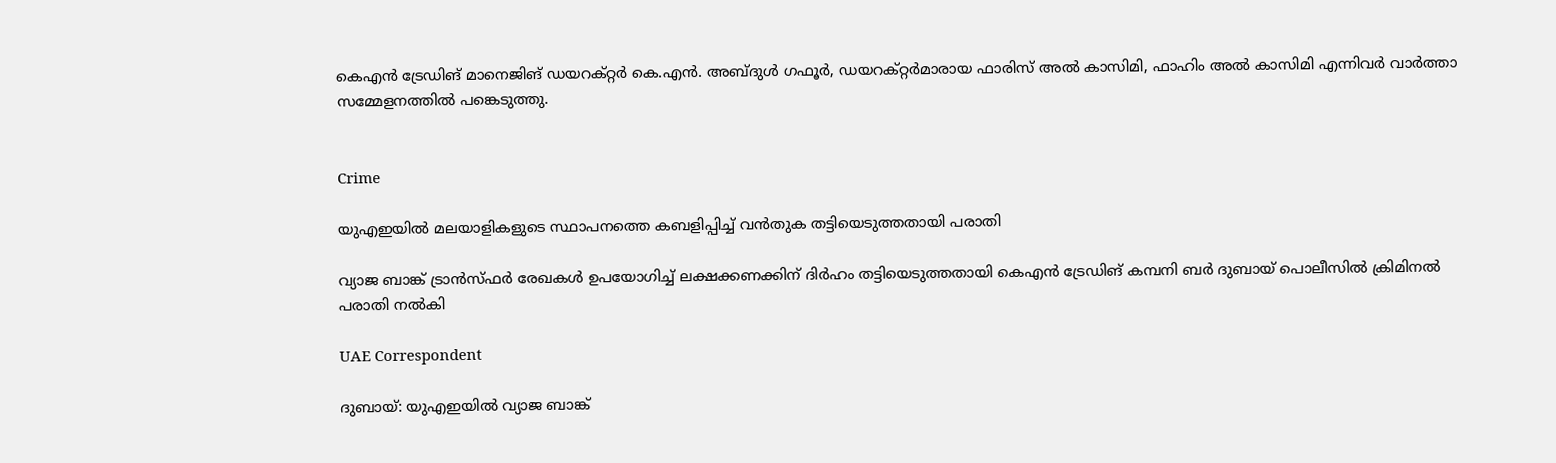കെഎൻ ട്രേഡിങ് മാനെജിങ് ഡയറക്റ്റർ കെ.എൻ. അബ്ദുൾ ഗഫൂർ, ഡയറക്റ്റർമാരായ ഫാരിസ് അൽ കാസിമി, ഫാഹിം അൽ കാസിമി എന്നിവർ വാർത്താ സമ്മേളനത്തിൽ പങ്കെടുത്തു.


Crime

യുഎഇയിൽ മലയാളികളുടെ സ്ഥാപനത്തെ കബളിപ്പിച്ച് വൻതുക തട്ടിയെടുത്തതായി പരാതി

വ്യാജ ബാങ്ക് ട്രാൻസ്ഫർ രേഖകൾ ഉപയോഗിച്ച് ലക്ഷക്കണക്കിന് ദിർഹം തട്ടിയെടുത്തതായി കെഎൻ ട്രേഡിങ് കമ്പനി ബർ ദുബായ് പൊലീസിൽ ക്രിമിനൽ പരാതി നൽകി

UAE Correspondent

ദുബായ്: യുഎഇയിൽ വ്യാജ ബാങ്ക്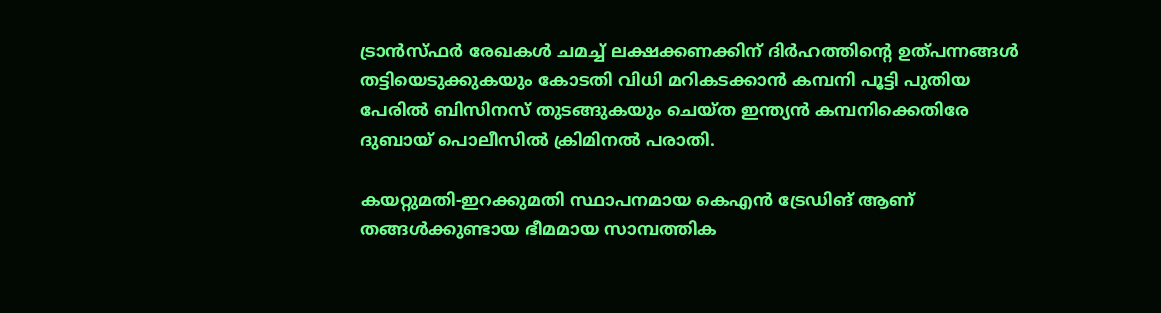ട്രാൻസ്ഫർ രേഖകൾ ചമച്ച് ലക്ഷക്കണക്കിന് ദിർഹത്തിന്‍റെ ഉത്പന്നങ്ങൾ തട്ടിയെടുക്കുകയും കോടതി വിധി മറികടക്കാൻ കമ്പനി പൂട്ടി പുതിയ പേരിൽ ബിസിനസ് തുടങ്ങുകയും ചെയ്ത ഇന്ത്യൻ കമ്പനിക്കെതിരേ ദുബായ് പൊലീസിൽ ക്രിമിനൽ പരാതി.

കയറ്റുമതി-ഇറക്കുമതി സ്ഥാപനമായ കെഎൻ ട്രേഡിങ് ആണ് തങ്ങൾക്കുണ്ടായ ഭീമമായ സാമ്പത്തിക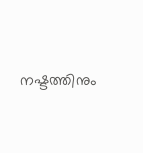നഷ്ടത്തിനും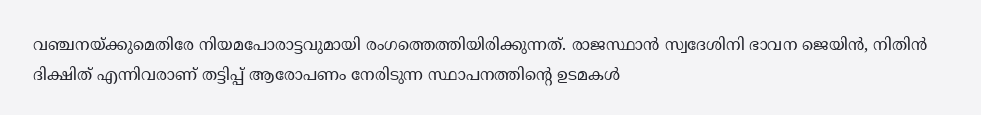വഞ്ചനയ്ക്കുമെതിരേ നിയമപോരാട്ടവുമായി രംഗത്തെത്തിയിരിക്കുന്നത്. രാജസ്ഥാൻ സ്വദേശിനി ഭാവന ജെയിൻ, നിതിൻ ദിക്ഷിത് എന്നിവരാണ് തട്ടിപ്പ് ആരോപണം നേരിടുന്ന സ്ഥാപനത്തിന്‍റെ ഉടമകൾ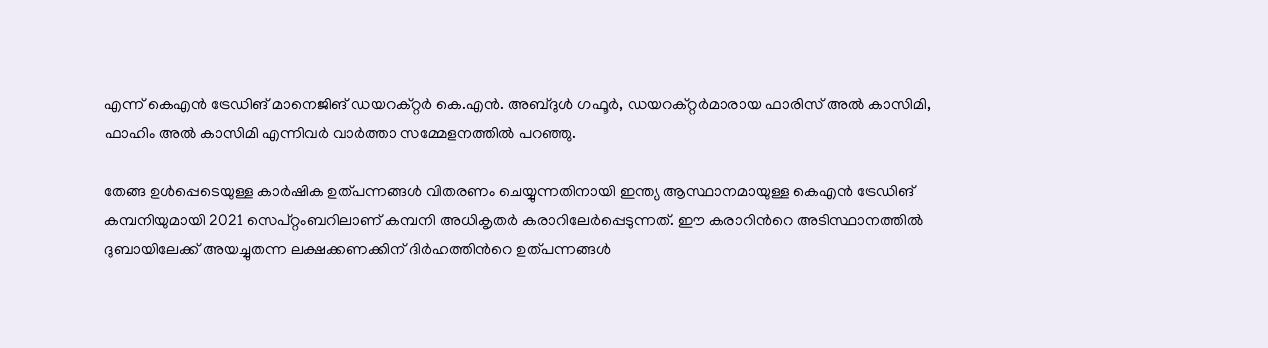എന്ന് കെഎൻ ട്രേഡിങ് മാനെജിങ് ഡയറക്റ്റർ കെ.എൻ. അബ്ദുൾ ഗഫൂർ, ഡയറക്റ്റർമാരായ ഫാരിസ് അൽ കാസിമി, ഫാഹിം അൽ കാസിമി എന്നിവർ വാർത്താ സമ്മേളനത്തിൽ പറഞ്ഞു.

തേങ്ങ ഉൾപ്പെടെയുള്ള കാർഷിക ഉത്പന്നങ്ങൾ വിതരണം ചെയ്യുന്നതിനായി ഇന്ത്യ ആസ്ഥാനമായുള്ള കെഎൻ ട്രേഡിങ് കമ്പനിയുമായി 2021 സെപ്റ്റംബറിലാണ് കമ്പനി അധികൃതർ കരാറിലേർപ്പെടുന്നത്. ഈ കരാറിന്‍റെ അടിസ്ഥാനത്തിൽ ദുബായിലേക്ക് അയച്ചുതന്ന ലക്ഷക്കണക്കിന് ദിർഹത്തിന്‍റെ ഉത്പന്നങ്ങൾ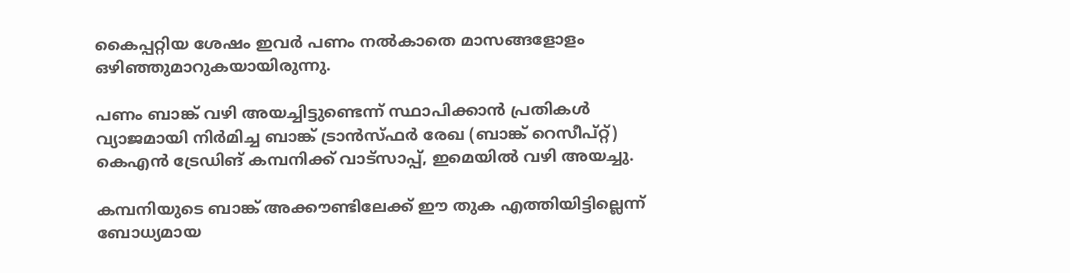കൈപ്പറ്റിയ ശേഷം ഇവർ പണം നൽകാതെ മാസങ്ങളോളം ഒഴിഞ്ഞുമാറുകയായിരുന്നു.

പണം ബാങ്ക് വഴി അയച്ചിട്ടുണ്ടെന്ന് സ്ഥാപിക്കാൻ പ്രതികൾ വ്യാജമായി നിർമിച്ച ബാങ്ക് ട്രാൻസ്ഫർ രേഖ (ബാങ്ക് റെസീപ്റ്റ്) കെഎൻ ട്രേഡിങ് കമ്പനിക്ക് വാട്സാപ്പ്, ഇമെയിൽ വഴി അയച്ചു.

കമ്പനിയുടെ ബാങ്ക് അക്കൗണ്ടിലേക്ക് ഈ തുക എത്തിയിട്ടില്ലെന്ന് ബോധ്യമായ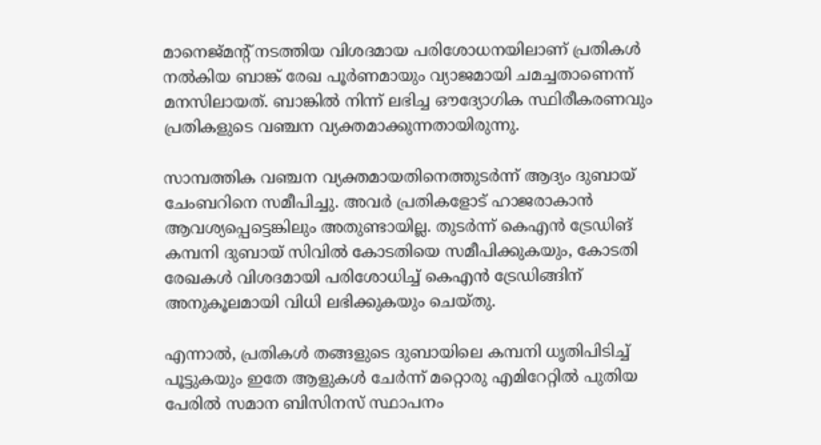മാനെജ്‌മന്‍റ് നടത്തിയ വിശദമായ പരിശോധനയിലാണ് പ്രതികൾ നൽകിയ ബാങ്ക് രേഖ പൂർണമായും വ്യാജമായി ചമച്ചതാണെന്ന് മനസിലായത്. ബാങ്കിൽ നിന്ന് ലഭിച്ച ഔദ്യോഗിക സ്ഥിരീകരണവും പ്രതികളുടെ വഞ്ചന വ്യക്തമാക്കുന്നതായിരുന്നു.

സാമ്പത്തിക വഞ്ചന വ്യക്തമായതിനെത്തുടർന്ന് ആദ്യം ദുബായ് ചേംബറിനെ സമീപിച്ചു. അവർ പ്രതികളോട് ഹാജരാകാൻ ആവശ്യപ്പെട്ടെങ്കിലും അതുണ്ടായില്ല. തുടർന്ന് കെഎൻ ട്രേഡിങ് കമ്പനി ദുബായ് സിവിൽ കോടതിയെ സമീപിക്കുകയും, കോടതി രേഖകൾ വിശദമായി പരിശോധിച്ച് കെഎൻ ട്രേഡിങ്ങിന് അനുകൂലമായി വിധി ലഭിക്കുകയും ചെയ്തു.

എന്നാൽ, പ്രതികൾ തങ്ങളുടെ ദുബായിലെ കമ്പനി ധൃതിപിടിച്ച് പൂട്ടുകയും ഇതേ ആളുകൾ ചേർന്ന് മറ്റൊരു എമിറേറ്റിൽ പുതിയ പേരിൽ സമാന ബിസിനസ് സ്ഥാപനം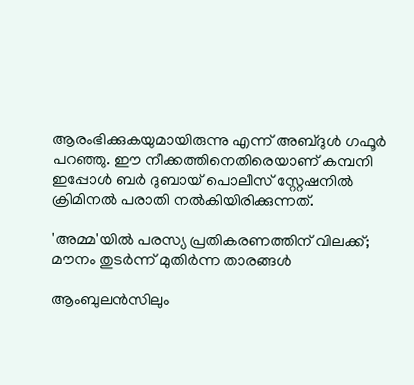ആരംഭിക്കുകയുമായിരുന്നു എന്ന് അബ്ദുൾ ഗഫൂർ പറഞ്ഞു. ഈ നീക്കത്തിനെതിരെയാണ് കമ്പനി ഇപ്പോൾ ബർ ദുബായ് പൊലീസ് സ്റ്റേഷനിൽ ക്രിമിനൽ പരാതി നൽകിയിരിക്കുന്നത്.

'അമ്മ'യിൽ പരസ്യ പ്രതികരണത്തിന് വിലക്ക്; മൗനം തുടർന്ന് മുതിർന്ന താരങ്ങൾ

ആംബുലൻസിലും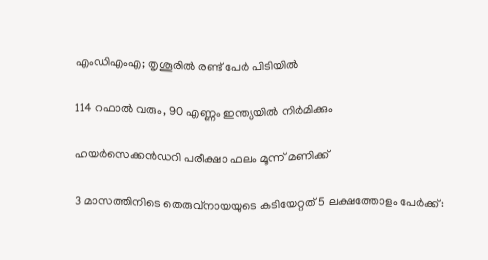എംഡിഎംഎ; തൃശൂരിൽ രണ്ട് പേർ പിടിയിൽ

114 റഫാൽ വരും, 90 എണ്ണം ഇന്ത്യയിൽ നിർമിക്കും

ഹയർസെക്കൻഡറി പരീക്ഷാ ഫലം മൂന്ന് മണിക്ക്

3 മാസത്തിനിടെ തെരുവ്‌നായയുടെ കടിയേറ്റത് 5 ലക്ഷത്തോളം പേര്‍ക്ക്: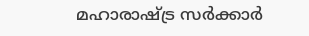മഹാരാഷ്ട്ര സർക്കാർ